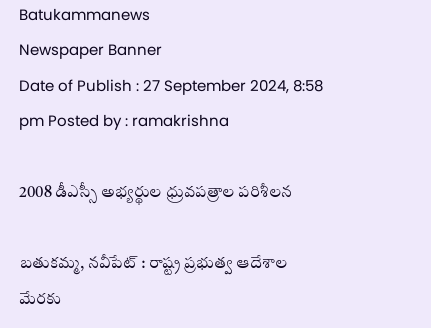Batukammanews
Newspaper Banner
Date of Publish : 27 September 2024, 8:58 pm Posted by : ramakrishna

2008 డీఎస్సీ అభ్యర్థుల ధ్రువపత్రాల పరిశీలన

బతుకమ్మ, నవీపేట్ : రాష్ట్ర ప్రభుత్వ ఆదేశాల మేరకు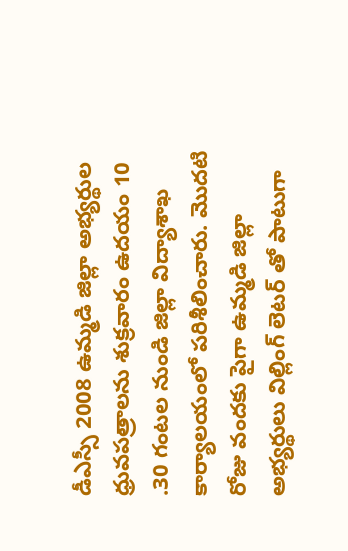డీఎస్సీ 2008 ఉమ్మడి జిల్లా అభ్యర్థుల ధ్రువపత్రాలను శుక్రవారం ఉదయం 10 .30 గంటల నుండి జిల్లా విద్యాశాఖ కార్యాలయంలో పరిశీలించారు. మొదటి రోజు వందకు పైగా ఉమ్మడి జిల్లా అభ్యర్థులు విల్లింగ్ లెటర్ తో పాటుగా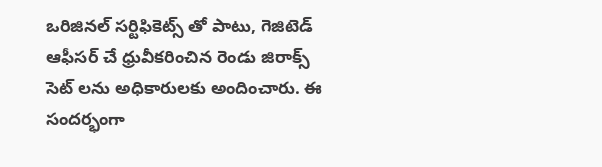ఒరిజినల్ సర్టిఫికెట్స్ తో పాటు, గెజిటెడ్ ఆఫీసర్ చే ధ్రువీకరించిన రెండు జిరాక్స్ సెట్ లను అధికారులకు అందించారు. ఈ సందర్భంగా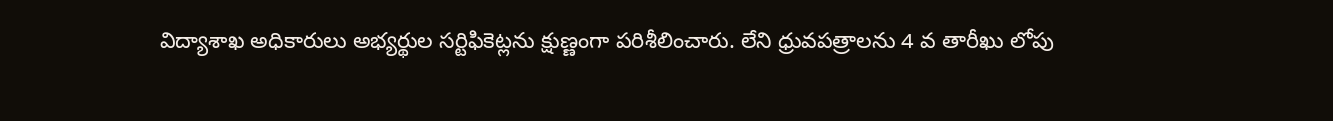విద్యాశాఖ అధికారులు అభ్యర్థుల సర్టిఫికెట్లను క్షుణ్ణంగా పరిశీలించారు. లేని ధ్రువపత్రాలను 4 వ తారీఖు లోపు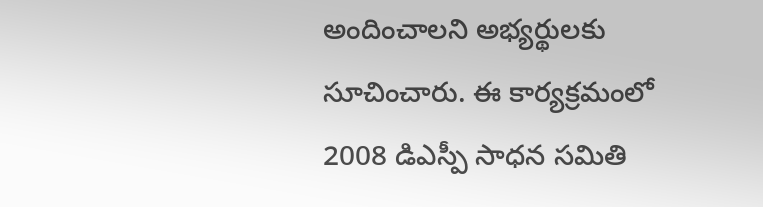అందించాలని అభ్యర్థులకు సూచించారు. ఈ కార్యక్రమంలో 2008 డిఎస్పీ సాధన సమితి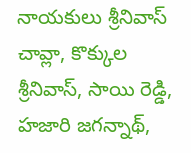నాయకులు శ్రీనివాస్ చావ్లా, కొక్కుల శ్రీనివాస్, సాయి రెడ్డి, హజారి జగన్నాథ్,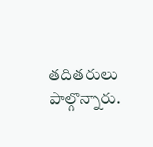తదితరులు పాల్గొన్నారు.